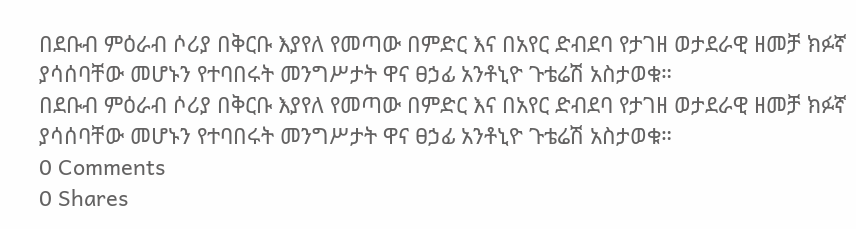በደቡብ ምዕራብ ሶሪያ በቅርቡ እያየለ የመጣው በምድር እና በአየር ድብደባ የታገዘ ወታደራዊ ዘመቻ ክፉኛ ያሳሰባቸው መሆኑን የተባበሩት መንግሥታት ዋና ፀኃፊ አንቶኒዮ ጉቴሬሽ አስታወቁ።
በደቡብ ምዕራብ ሶሪያ በቅርቡ እያየለ የመጣው በምድር እና በአየር ድብደባ የታገዘ ወታደራዊ ዘመቻ ክፉኛ ያሳሰባቸው መሆኑን የተባበሩት መንግሥታት ዋና ፀኃፊ አንቶኒዮ ጉቴሬሽ አስታወቁ።
0 Comments
0 Shares